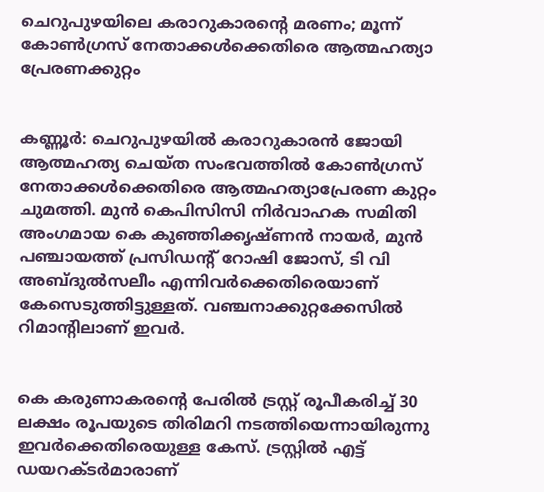ചെറുപുഴയിലെ കരാറുകാരന്റെ മരണം; മൂന്ന് കോണ്‍ഗ്രസ് നേതാക്കള്‍ക്കെതിരെ ആത്മഹത്യാ പ്രേരണക്കുറ്റം


കണ്ണൂര്‍: ചെറുപുഴയില്‍ കരാറുകാരന്‍ ജോയി ആത്മഹത്യ ചെയ്ത സംഭവത്തില്‍ കോണ്‍ഗ്രസ് നേതാക്കള്‍ക്കെതിരെ ആത്മഹത്യാപ്രേരണ കുറ്റം ചുമത്തി. മുന്‍ കെപിസിസി നിര്‍വാഹക സമിതി അംഗമായ കെ കുഞ്ഞിക്കൃഷ്ണന്‍ നായര്‍, മുന്‍ പഞ്ചായത്ത് പ്രസിഡന്റ് റോഷി ജോസ്, ടി വി അബ്ദുല്‍സലീം എന്നിവര്‍ക്കെതിരെയാണ് കേസെടുത്തിട്ടുള്ളത്. വഞ്ചനാക്കുറ്റക്കേസില്‍ റിമാന്റിലാണ് ഇവര്‍.


കെ കരുണാകരന്റെ പേരില്‍ ട്രസ്റ്റ് രൂപീകരിച്ച്‌ 30 ലക്ഷം രൂപയുടെ തിരിമറി നടത്തിയെന്നായിരുന്നു ഇവര്‍ക്കെതിരെയുള്ള കേസ്. ട്രസ്റ്റില്‍ എട്ട് ഡയറക്ടര്‍മാരാണ്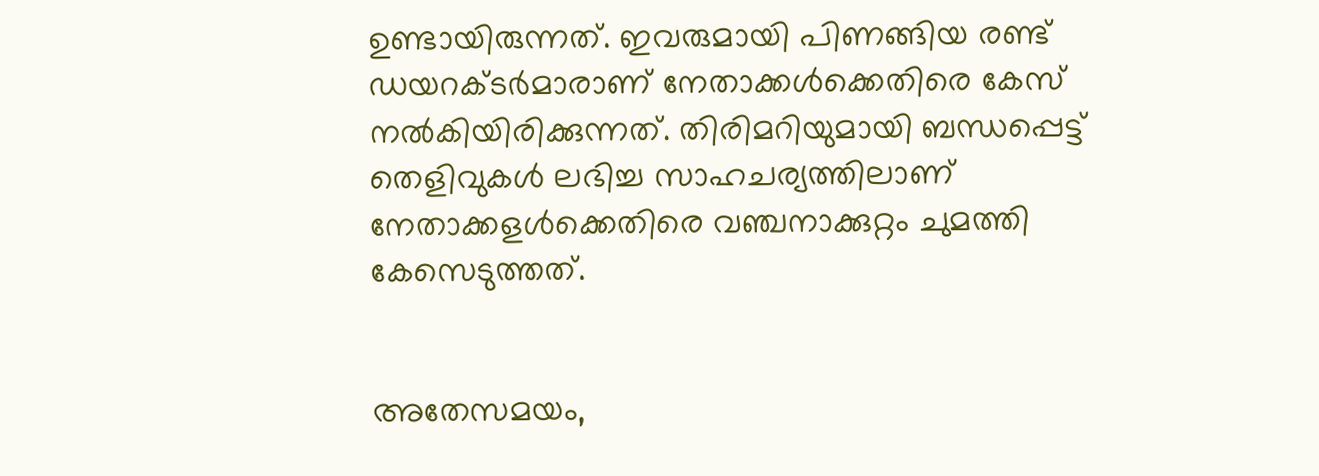ഉണ്ടായിരുന്നത്. ഇവരുമായി പിണങ്ങിയ രണ്ട് ഡയറക്ടര്‍മാരാണ് നേതാക്കള്‍ക്കെതിരെ കേസ് നല്‍കിയിരിക്കുന്നത്. തിരിമറിയുമായി ബന്ധപ്പെട്ട് തെളിവുകള്‍ ലഭിച്ച സാഹചര്യത്തിലാണ് നേതാക്കളള്‍ക്കെതിരെ വഞ്ചനാക്കുറ്റം ചുമത്തി കേസെടുത്തത്.


അതേസമയം,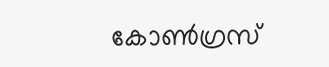കോണ്‍ഗ്രസ്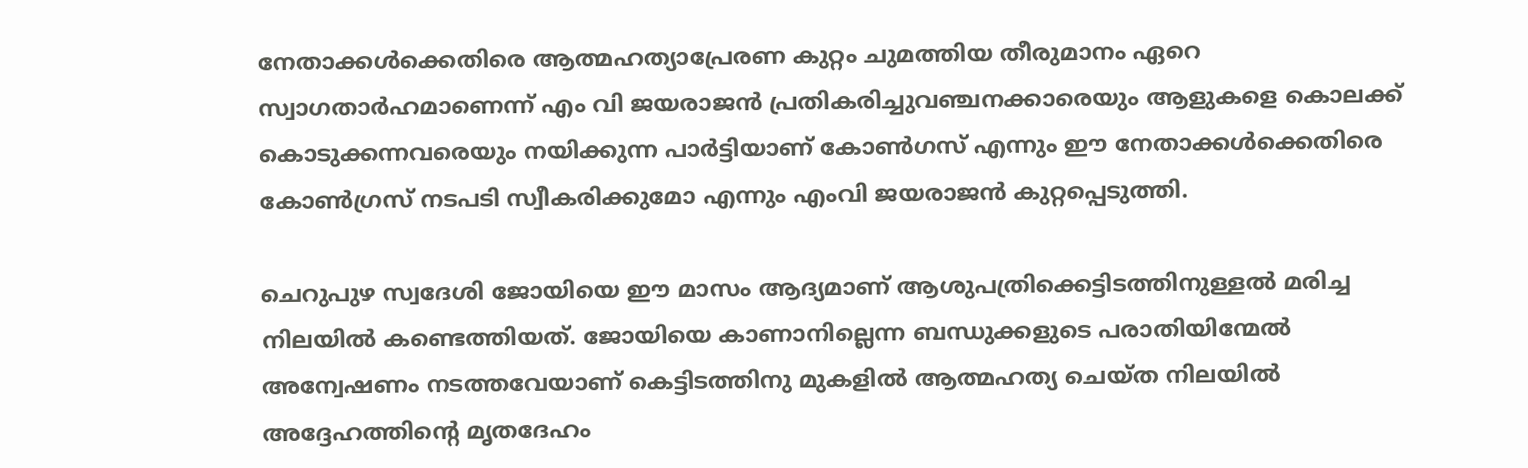നേതാക്കള്‍ക്കെതിരെ ആത്മഹത്യാപ്രേരണ കുറ്റം ചുമത്തിയ തീരുമാനം ഏറെ സ്വാഗതാര്‍ഹമാണെന്ന് എം വി ജയരാജന്‍ പ്രതികരിച്ചുവഞ്ചനക്കാരെയും ആളുകളെ കൊലക്ക് കൊടുക്കന്നവരെയും നയിക്കുന്ന പാര്‍ട്ടിയാണ് കോണ്‍ഗസ് എന്നും ഈ നേതാക്കള്‍ക്കെതിരെ കോണ്‍ഗ്രസ് നടപടി സ്വീകരിക്കുമോ എന്നും എംവി ജയരാജന്‍ കുറ്റപ്പെടുത്തി.

ചെറുപുഴ സ്വദേശി ജോയിയെ ഈ മാസം ആദ്യമാണ് ആശുപത്രിക്കെട്ടിടത്തിനുള്ളല്‍ മരിച്ച നിലയില്‍ കണ്ടെത്തിയത്. ജോയിയെ കാണാനില്ലെന്ന ബന്ധുക്കളുടെ പരാതിയിന്മേല്‍ അന്വേഷണം നടത്തവേയാണ് കെട്ടിടത്തിനു മുകളില്‍ ആത്മഹത്യ ചെയ്ത നിലയില്‍ അദ്ദേഹത്തിന്റെ മൃതദേഹം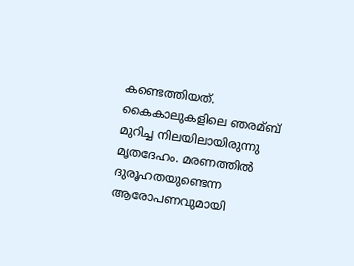കണ്ടെത്തിയത്. കൈകാലുകളിലെ ഞരമ്ബ് മുറിച്ച നിലയിലായിരുന്നു മൃതദേഹം. മരണത്തില്‍ ദുരൂഹതയുണ്ടെന്ന ആരോപണവുമായി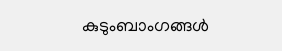കുടുംബാംഗങ്ങള്‍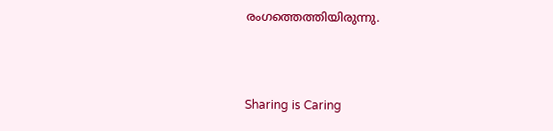രംഗത്തെത്തിയിരുന്നു.



Sharing is Caring